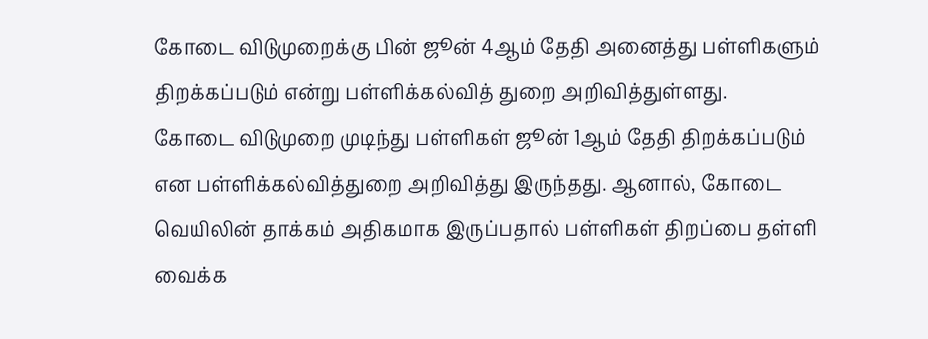கோடை விடுமுறைக்கு பின் ஜூன் 4ஆம் தேதி அனைத்து பள்ளிகளும் திறக்கப்படும் என்று பள்ளிக்கல்வித் துறை அறிவித்துள்ளது.
கோடை விடுமுறை முடிந்து பள்ளிகள் ஜூன் 1ஆம் தேதி திறக்கப்படும் என பள்ளிக்கல்வித்துறை அறிவித்து இருந்தது. ஆனால், கோடை வெயிலின் தாக்கம் அதிகமாக இருப்பதால் பள்ளிகள் திறப்பை தள்ளி வைக்க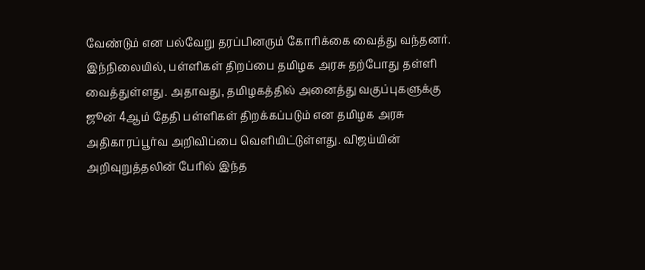வேண்டும் என பல்வேறு தரப்பினரும் கோரிக்கை வைத்து வந்தனர்.
இந்நிலையில், பள்ளிகள் திறப்பை தமிழக அரசு தற்போது தள்ளி வைத்துள்ளது. அதாவது, தமிழகத்தில் அனைத்து வகுப்புகளுக்கு ஜூன் 4ஆம் தேதி பள்ளிகள் திறக்கப்படும் என தமிழக அரசு அதிகாரப்பூர்வ அறிவிப்பை வெளியிட்டுள்ளது. விஜய்யின் அறிவுறுத்தலின் பேரில் இந்த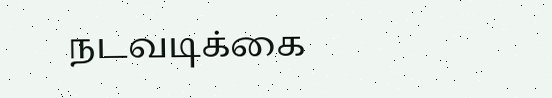நடவடிக்கை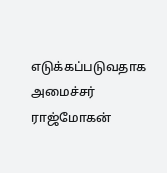எடுக்கப்படுவதாக அமைச்சர் ராஜ்மோகன்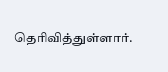தெரிவித்துள்ளார்.